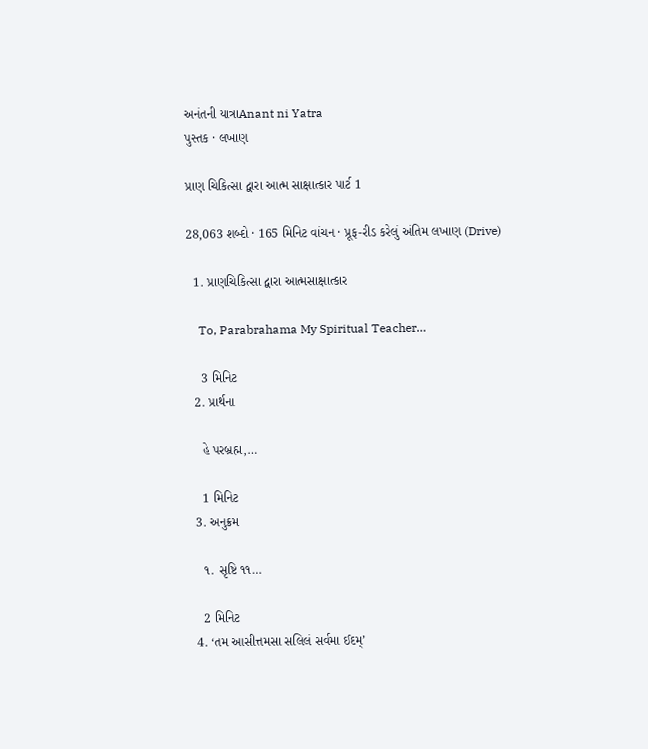અનંતની યાત્રાAnant ni Yatra
પુસ્તક · લખાણ

પ્રાણ ચિકિત્સા દ્વારા આત્મ સાક્ષાત્કાર પાર્ટ 1

28,063 શબ્દો · 165 મિનિટ વાંચન · પ્રૂફ-રીડ કરેલું અંતિમ લખાણ (Drive)

  1. પ્રાણચિકિત્સા દ્વારા આત્મસાક્ષાત્કાર

    To, Parabrahama My Spiritual Teacher…

    3 મિનિટ
  2. પ્રાર્થના

    હે પરબ્રહ્મ,…

    1 મિનિટ
  3. અનુક્રમ

    ૧. સૃષ્ટિ ૧૧…

    2 મિનિટ
  4. ‘તમ આસીત્તમસા સલિલં સર્વમા ઈદમ્’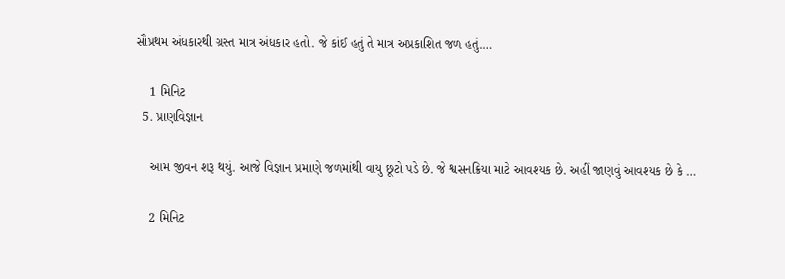સૌપ્રથમ અંધકારથી ગ્રસ્ત માત્ર અંધકાર હતો. જે કાંઈ હતું તે માત્ર અપ્રકાશિત જળ હતું.…

    1 મિનિટ
  5. પ્રાણવિજ્ઞાન

    આમ જીવન શરૂ થયું. આજે વિજ્ઞાન પ્રમાણે જળમાંથી વાયુ છૂટો પડે છે. જે શ્વસનક્રિયા માટે આવશ્યક છે. અહીં જાણવું આવશ્યક છે કે …

    2 મિનિટ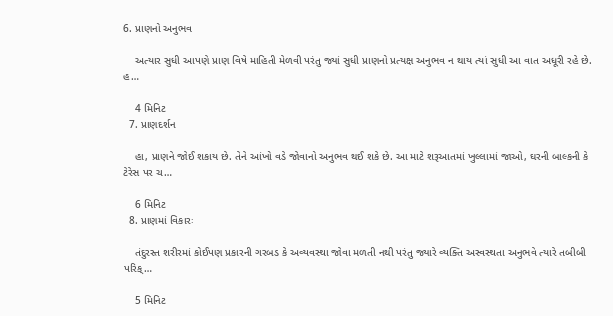6. પ્રાણનો અનુભવ

    અત્યાર સુધી આપણે પ્રાણ વિષે માહિતી મેળવી પરંતુ જ્યાં સુધી પ્રાણનો પ્રત્યક્ષ અનુભવ ન થાય ત્યાં સુધી આ વાત અધૂરી રહે છે. હ…

    4 મિનિટ
  7. પ્રાણદર્શન

    હા, પ્રાણને જોઈ શકાય છે. તેને આંખો વડે જોવાનો અનુભવ થઈ શકે છે. આ માટે શરૂઆતમાં ખુલ્લામાં જાઓ, ઘરની બાલ્કની કે ટેરેસ પર ચ…

    6 મિનિટ
  8. પ્રાણમાં વિકારઃ

    તંદુરસ્ત શરીરમાં કોઈપણ પ્રકારની ગરબડ કે અવ્યવસ્થા જોવા મળતી નથી પરંતુ જ્યારે વ્યક્તિ અસ્વસ્થતા અનુભવે ત્યારે તબીબી પરિક્…

    5 મિનિટ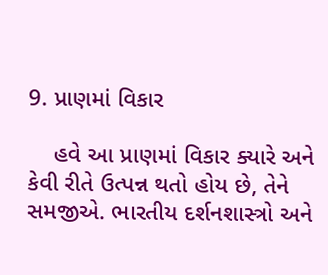9. પ્રાણમાં વિકાર

    હવે આ પ્રાણમાં વિકાર ક્યારે અને કેવી રીતે ઉત્પન્ન થતો હોય છે, તેને સમજીએ. ભારતીય દર્શનશાસ્ત્રો અને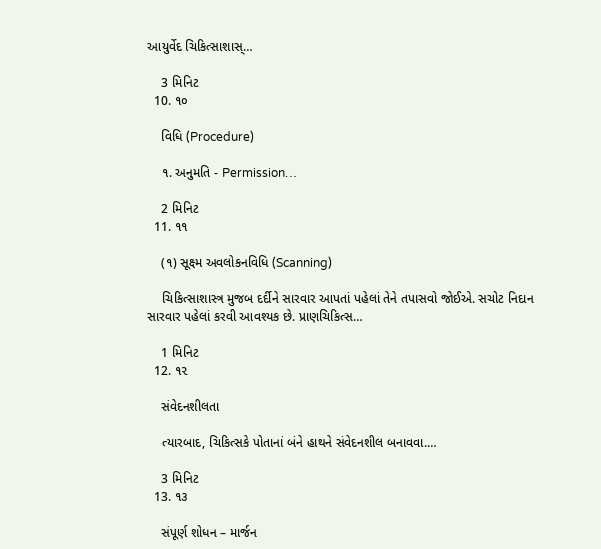આયુર્વેદ ચિકિત્સાશાસ્…

    3 મિનિટ
  10. ૧૦

    વિધિ (Procedure)

    ૧. અનુમતિ - Permission…

    2 મિનિટ
  11. ૧૧

    (૧) સૂક્ષ્મ અવલોકનવિધિ (Scanning)

    ચિકિત્સાશાસ્ત્ર મુજબ દર્દીને સારવાર આપતાં પહેલાં તેને તપાસવો જોઈએ. સચોટ નિદાન સારવાર પહેલાં કરવી આવશ્યક છે. પ્રાણચિકિત્સ…

    1 મિનિટ
  12. ૧૨

    સંવેદનશીલતા

    ત્યારબાદ, ચિકિત્સકે પોતાનાં બંને હાથને સંવેદનશીલ બનાવવા.…

    3 મિનિટ
  13. ૧૩

    સંપૂર્ણ શોધન – માર્જન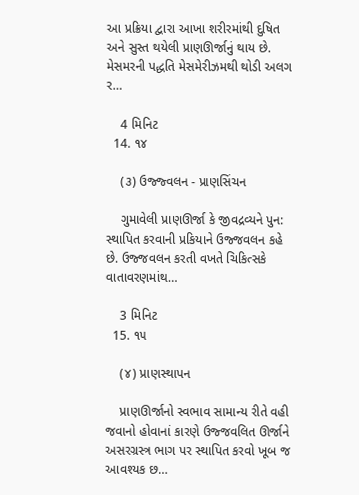આ પ્રક્રિયા દ્વારા આખા શરીરમાંથી દુષિત અને સુસ્ત થયેલી પ્રાણઊર્જાનું થાય છે. મેસમરની પદ્ધતિ મેસમેરીઝમથી થોડી અલગ ર…

    4 મિનિટ
  14. ૧૪

    (૩) ઉજ્જ્વલન - પ્રાણસિંચન

    ગુમાવેલી પ્રાણઊર્જા કે જીવદ્રવ્યને પુન: સ્થાપિત કરવાની પ્રકિયાને ઉજ્જવલન કહે છે. ઉજ્જવલન કરતી વખતે ચિકિત્સકે વાતાવરણમાંથ…

    3 મિનિટ
  15. ૧૫

    (૪) પ્રાણસ્થાપન

    પ્રાણઊર્જાનો સ્વભાવ સામાન્ય રીતે વહી જવાનો હોવાનાં કારણે ઉજ્જવલિત ઊર્જાને અસરગ્રસ્ત્ર ભાગ પર સ્થાપિત કરવો ખૂબ જ આવશ્યક છ…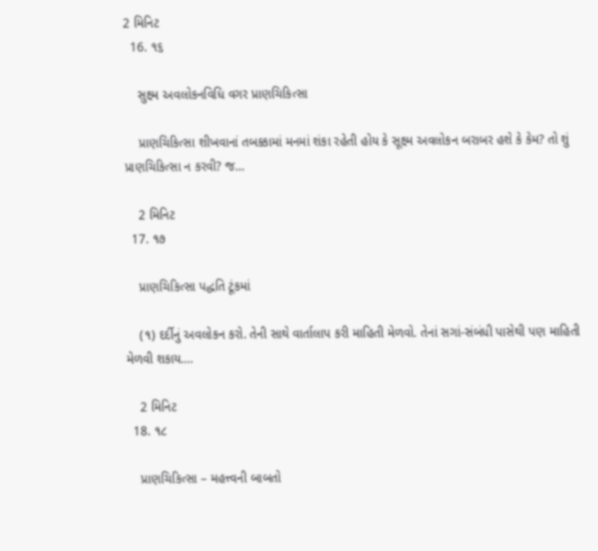2 મિનિટ
  16. ૧૬

    સુક્ષ્મ અવલોકનવિધિ વગર પ્રાણચિકિત્સા

    પ્રાણચિકિત્સા શીખવાનાં તબક્કામાં મનમાં શંકા રહેતી હોય કે સૂક્ષ્મ અવલોકન બરાબર હશે કે કેમ? તો શું પ્રાણચિકિત્સા ન કરવી? જ…

    2 મિનિટ
  17. ૧૭

    પ્રાણચિકિત્સા પદ્ધતિ ટૂંકમાં

    (૧) દર્દીનું અવલોકન કરો. તેની સાથે વાર્તાલાપ કરી માહિતી મેળવો. તેનાં સગાં-સંબંધી પાસેથી પણ માહિતી મેળવી શકાય.…

    2 મિનિટ
  18. ૧૮

    પ્રાણચિકિત્સા – મહત્ત્વની બાબતો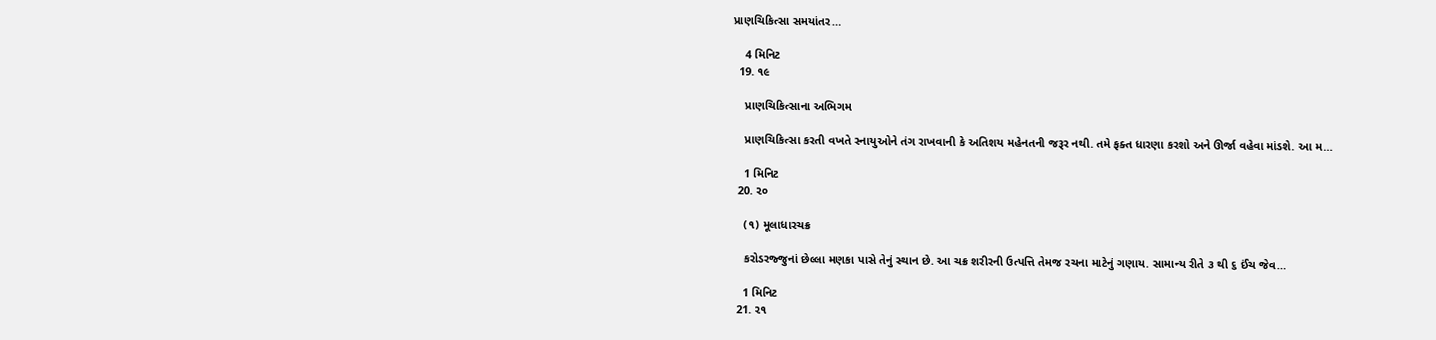પ્રાણચિકિત્સા સમયાંતર…

    4 મિનિટ
  19. ૧૯

    પ્રાણચિકિત્સાના અભિગમ

    પ્રાણચિકિત્સા કરતી વખતે સ્નાયુઓને તંગ રાખવાની કે અતિશય મહેનતની જરૂર નથી. તમે ફક્ત ધારણા કરશો અને ઊર્જા વહેવા માંડશે. આ મ…

    1 મિનિટ
  20. ૨૦

    (૧) મૂલાધારચક્ર

    કરોડરજ્જુનાં છેલ્લા મણકા પાસે તેનું સ્થાન છે. આ ચક્ર શરીરની ઉત્પત્તિ તેમજ રચના માટેનું ગણાય. સામાન્ય રીતે ૩ થી ૬ ઈંચ જેવ…

    1 મિનિટ
  21. ૨૧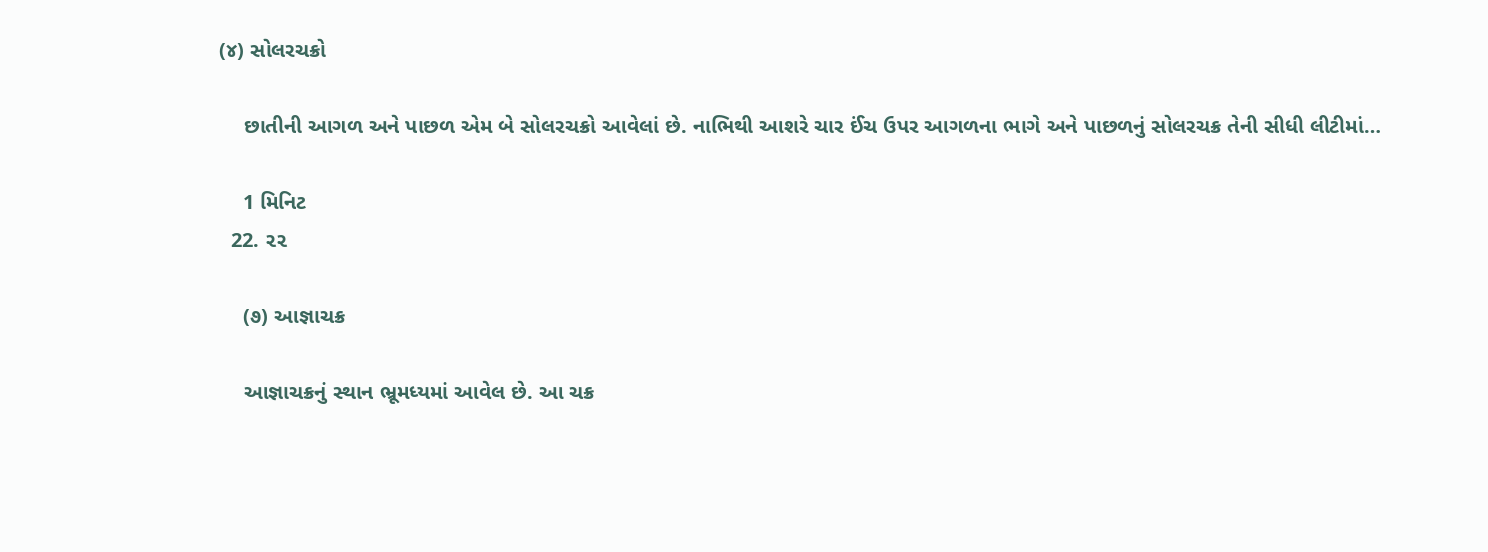(૪) સોલરચક્રો

    છાતીની આગળ અને પાછળ એમ બે સોલરચક્રો આવેલાં છે. નાભિથી આશરે ચાર ઈંચ ઉપર આગળના ભાગે અને પાછળનું સોલરચક્ર તેની સીધી લીટીમાં…

    1 મિનિટ
  22. ૨૨

    (૭) આજ્ઞાચક્ર

    આજ્ઞાચક્રનું સ્થાન ભ્રૂમધ્યમાં આવેલ છે. આ ચક્ર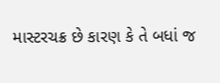માસ્ટરચક્ર છે કારણ કે તે બધાં જ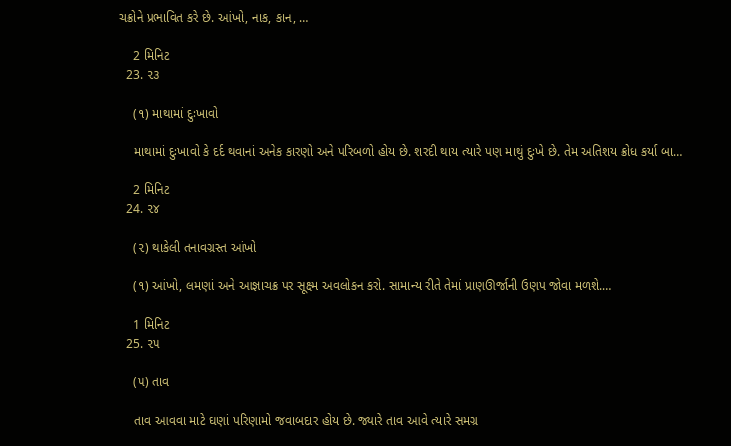ચક્રોને પ્રભાવિત કરે છે. આંખો, નાક, કાન, …

    2 મિનિટ
  23. ૨૩

    (૧) માથામાં દુઃખાવો

    માથામાં દુઃખાવો કે દર્દ થવાનાં અનેક કારણો અને પરિબળો હોય છે. શરદી થાય ત્યારે પણ માથું દુઃખે છે. તેમ અતિશય ક્રોધ કર્યા બા…

    2 મિનિટ
  24. ૨૪

    (૨) થાકેલી તનાવગ્રસ્ત આંખો

    (૧) આંખો, લમણાં અને આજ્ઞાચક્ર પર સૂક્ષ્મ અવલોકન કરો. સામાન્ય રીતે તેમાં પ્રાણઊર્જાની ઉણપ જોવા મળશે.…

    1 મિનિટ
  25. ૨૫

    (૫) તાવ

    તાવ આવવા માટે ઘણાં પરિણામો જવાબદાર હોય છે. જ્યારે તાવ આવે ત્યારે સમગ્ર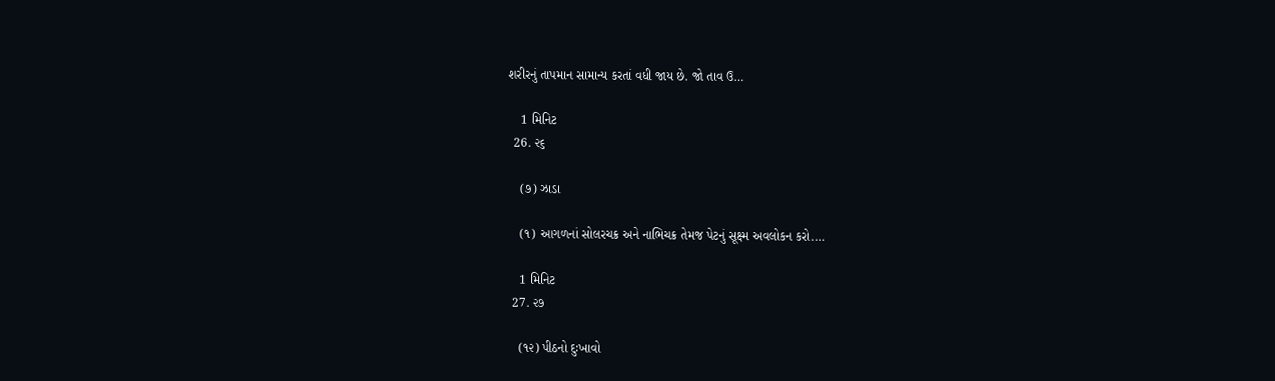શરીરનું તાપમાન સામાન્ય કરતાં વધી જાય છે. જો તાવ ઉ…

    1 મિનિટ
  26. ૨૬

    (૭) ઝાડા

    (૧) આગળનાં સોલરચક્ર અને નાભિચક્ર તેમજ પેટનું સૂક્ષ્મ અવલોકન કરો.…

    1 મિનિટ
  27. ૨૭

    (૧૨) પીઠનો દુઃખાવો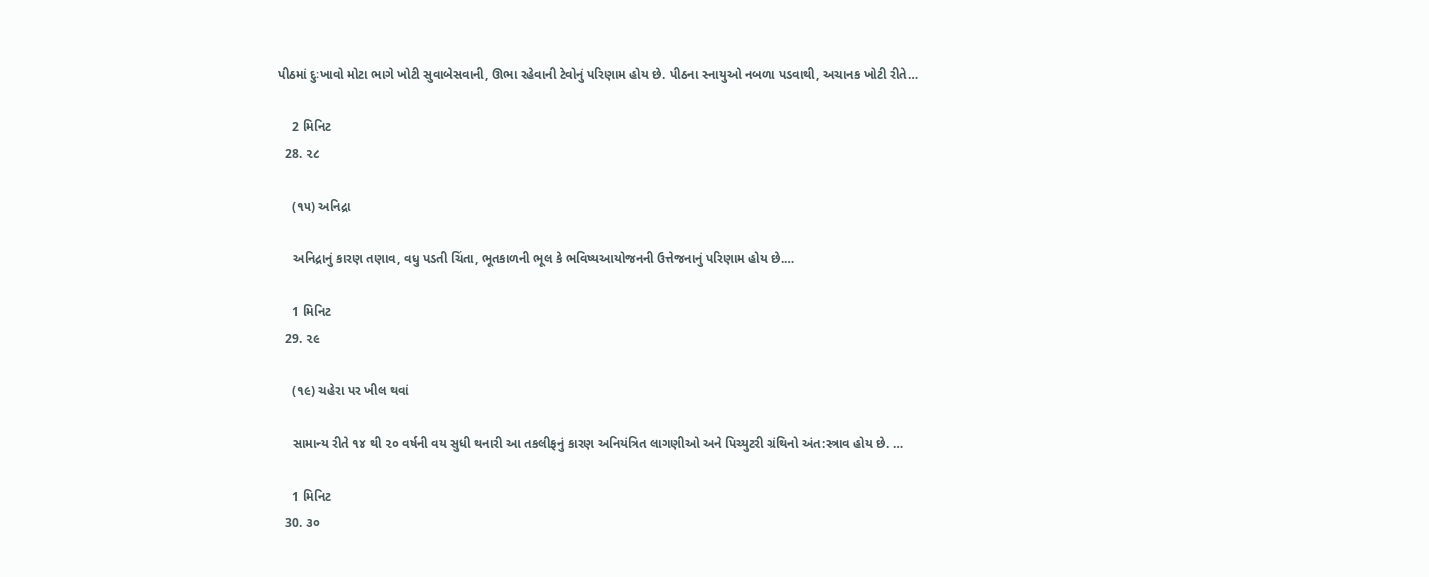પીઠમાં દુઃખાવો મોટા ભાગે ખોટી સુવાબેસવાની, ઊભા રહેવાની ટેવોનું પરિણામ હોય છે. પીઠના સ્નાયુઓ નબળા પડવાથી, અચાનક ખોટી રીતે…

    2 મિનિટ
  28. ૨૮

    (૧૫) અનિદ્રા

    અનિદ્રાનું કારણ તણાવ, વધુ પડતી ચિંતા, ભૂતકાળની ભૂલ કે ભવિષ્યઆયોજનની ઉત્તેજનાનું પરિણામ હોય છે.…

    1 મિનિટ
  29. ૨૯

    (૧૯) ચહેરા પર ખીલ થવાં

    સામાન્ય રીતે ૧૪ થી ૨૦ વર્ષની વય સુધી થનારી આ તકલીફનું કારણ અનિયંત્રિત લાગણીઓ અને પિચ્યુટરી ગ્રંથિનો અંત:સ્ત્રાવ હોય છે. …

    1 મિનિટ
  30. ૩૦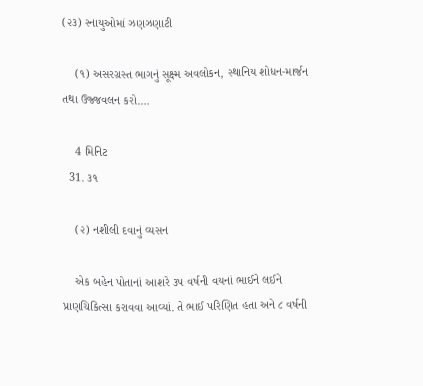(૨૩) સ્નાયુઓમાં ઝણઝણાટી

    (૧) અસરગ્રસ્ત ભાગનું સૂક્ષ્મ અવલોકન, સ્થાનિય શોધન-માર્જન તથા ઉજ્જવલન કરો.…

    4 મિનિટ
  31. ૩૧

    (૨) નશીલી દવાનું વ્યસન

    એક બહેન પોતાનાં આશરે ૩૫ વર્ષની વયનાં ભાઈને લઈને પ્રાણચિકિત્સા કરાવવા આવ્યાં. તે ભાઈ પરિણિત હતા અને ૮ વર્ષની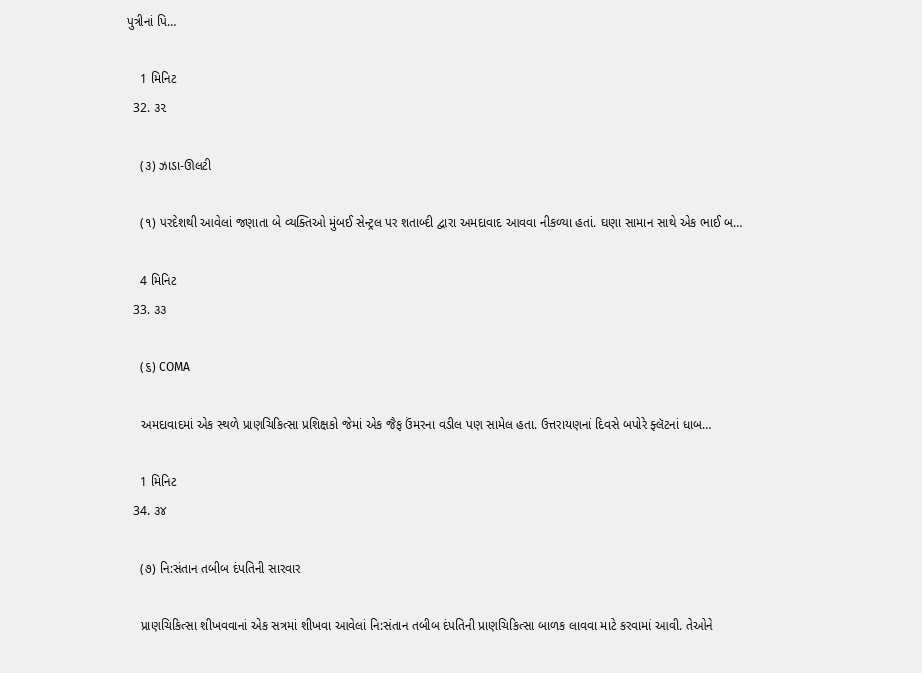પુત્રીનાં પિ…

    1 મિનિટ
  32. ૩૨

    (૩) ઝાડા-ઊલટી

    (૧) પરદેશથી આવેલાં જણાતા બે વ્યક્તિઓ મુંબઈ સેન્ટ્રલ પર શતાબ્દી દ્વારા અમદાવાદ આવવા નીકળ્યા હતાં. ઘણા સામાન સાથે એક ભાઈ બ…

    4 મિનિટ
  33. ૩૩

    (૬) COMA

    અમદાવાદમાં એક સ્થળે પ્રાણચિકિત્સા પ્રશિક્ષકો જેમાં એક જૈફ ઉંમરના વડીલ પણ સામેલ હતા. ઉત્તરાયણનાં દિવસે બપોરે ફ્લૅટનાં ધાબ…

    1 મિનિટ
  34. ૩૪

    (૭) નિ:સંતાન તબીબ દંપતિની સારવાર

    પ્રાણચિકિત્સા શીખવવાનાં એક સત્રમાં શીખવા આવેલાં નિ:સંતાન તબીબ દંપતિની પ્રાણચિકિત્સા બાળક લાવવા માટે કરવામાં આવી. તેઓને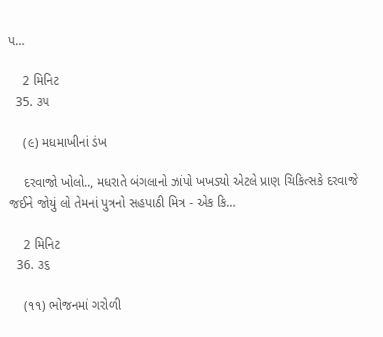પ…

    2 મિનિટ
  35. ૩૫

    (૯) મધમાખીનાં ડંખ

    દરવાજો ખોલો.., મધરાતે બંગલાનો ઝાંપો ખખડ્યો એટલે પ્રાણ ચિકિત્સકે દરવાજે જઈને જોયું લો તેમનાં પુત્રનો સહપાઠી મિત્ર - એક કિ…

    2 મિનિટ
  36. ૩૬

    (૧૧) ભોજનમાં ગરોળી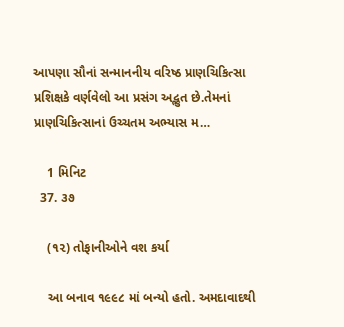આપણા સૌનાં સન્માનનીય વરિષ્ઠ પ્રાણચિકિત્સા પ્રશિક્ષકે વર્ણવેલો આ પ્રસંગ અદ્ભુત છે.તેમનાં પ્રાણચિકિત્સાનાં ઉચ્ચતમ અભ્યાસ મ…

    1 મિનિટ
  37. ૩૭

    (૧૨) તોફાનીઓને વશ કર્યા

    આ બનાવ ૧૯૯૮ માં બન્યો હતો. અમદાવાદથી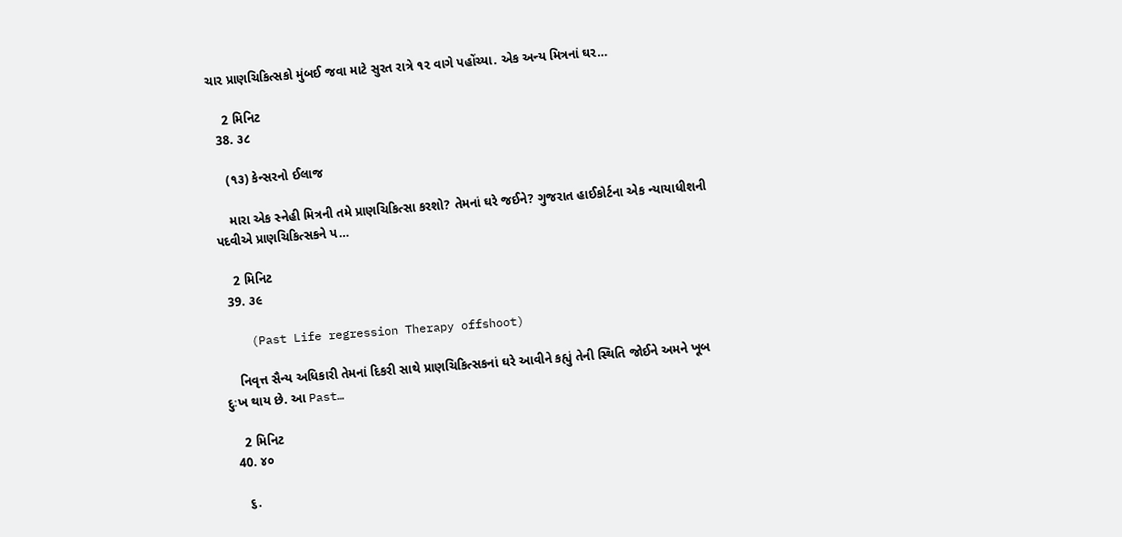ચાર પ્રાણચિકિત્સકો મુંબઈ જવા માટે સુરત રાત્રે ૧૨ વાગે પહોંચ્યા. એક અન્ય મિત્રનાં ઘર…

    2 મિનિટ
  38. ૩૮

    (૧૩) કેન્સરનો ઈલાજ

    મારા એક સ્નેહી મિત્રની તમે પ્રાણચિકિત્સા કરશો? તેમનાં ઘરે જઈને? ગુજરાત હાઈકોર્ટના એક ન્યાયાધીશની પદવીએ પ્રાણચિકિત્સકને પ…

    2 મિનિટ
  39. ૩૯

    (Past Life regression Therapy offshoot)

    નિવૃત્ત સૈન્ય અધિકારી તેમનાં દિકરી સાથે પ્રાણચિકિત્સકનાં ઘરે આવીને કહ્યું તેની સ્થિતિ જોઈને અમને ખૂબ દુઃખ થાય છે. આ Past…

    2 મિનિટ
  40. ૪૦

    ૬.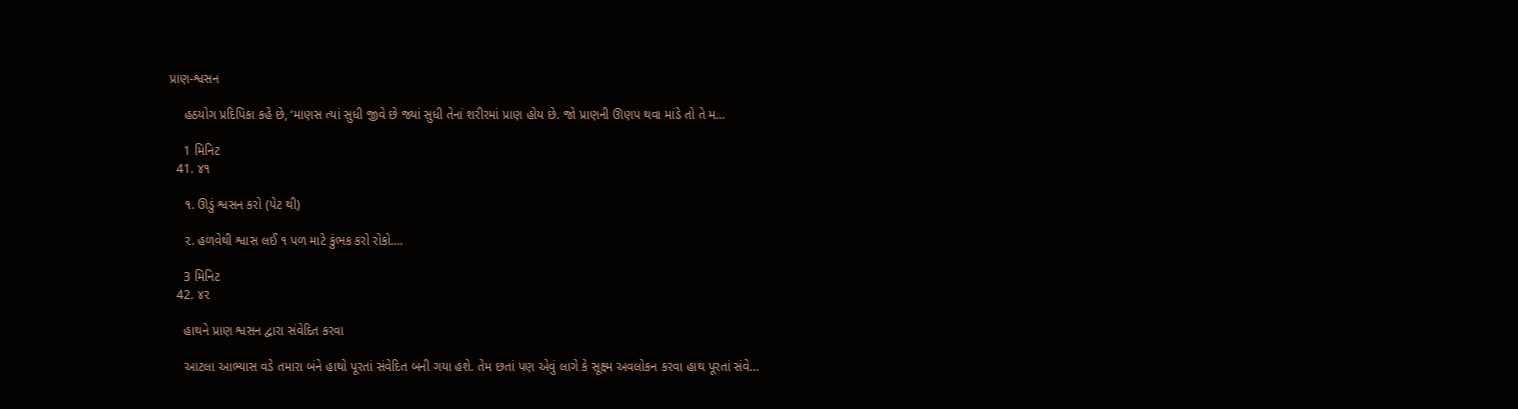પ્રાણ-શ્વસન

    હઠયોગ પ્રદિપિકા કહે છે, ‘માણસ ત્યાં સુધી જીવે છે જ્યાં સુધી તેનાં શરીરમાં પ્રાણ હોય છે. જો પ્રાણની ઊણપ થવા માંડે તો તે મ…

    1 મિનિટ
  41. ૪૧

    ૧. ઊડું શ્વસન કરો (પેટ થી)

    ૨. હળવેથી શ્વાસ લઈ ૧ પળ માટે કુંભક કરો રોકો.…

    3 મિનિટ
  42. ૪૨

    હાથને પ્રાણ શ્વસન દ્વારા સંવેદિત કરવા

    આટલા આભ્યાસ વડે તમારા બંને હાથો પૂરતાં સંવેદિત બની ગયા હશે. તેમ છતાં પણ એવું લાગે કે સૂક્ષ્મ અવલોકન કરવા હાથ પૂરતાં સંવે…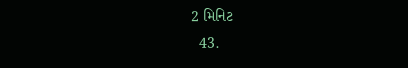2 મિનિટ
  43.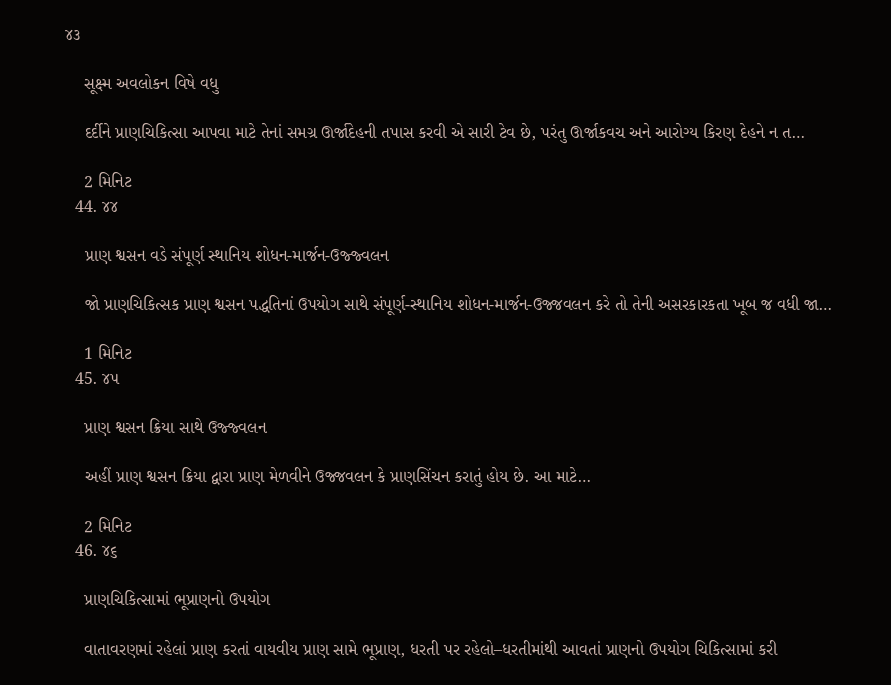૪૩

    સૂક્ષ્મ અવલોકન વિષે વધુ

    દર્દીને પ્રાણચિકિત્સા આપવા માટે તેનાં સમગ્ર ઊર્જાદેહની તપાસ કરવી એ સારી ટેવ છે, પરંતુ ઊર્જાકવચ અને આરોગ્ય કિરણ દેહને ન ત…

    2 મિનિટ
  44. ૪૪

    પ્રાણ શ્વસન વડે સંપૂર્ણ સ્થાનિય શોધન-માર્જન-ઉજ્જ્વલન

    જો પ્રાણચિકિત્સક પ્રાણ શ્વસન પદ્ધતિનાં ઉપયોગ સાથે સંપૂર્ણ-સ્થાનિય શોધન-માર્જન-ઉજ્જવલન કરે તો તેની અસરકારકતા ખૂબ જ વધી જા…

    1 મિનિટ
  45. ૪૫

    પ્રાણ શ્વસન ક્રિયા સાથે ઉજ્જ્વલન

    અહીં પ્રાણ શ્વસન ક્રિયા દ્વારા પ્રાણ મેળવીને ઉજ્જવલન કે પ્રાણસિંચન કરાતું હોય છે. આ માટે…

    2 મિનિટ
  46. ૪૬

    પ્રાણચિકિત્સામાં ભૂપ્રાણનો ઉપયોગ

    વાતાવરણમાં રહેલાં પ્રાણ કરતાં વાયવીય પ્રાણ સામે ભૂપ્રાણ, ધરતી પર રહેલો–ધરતીમાંથી આવતાં પ્રાણનો ઉપયોગ ચિકિત્સામાં કરી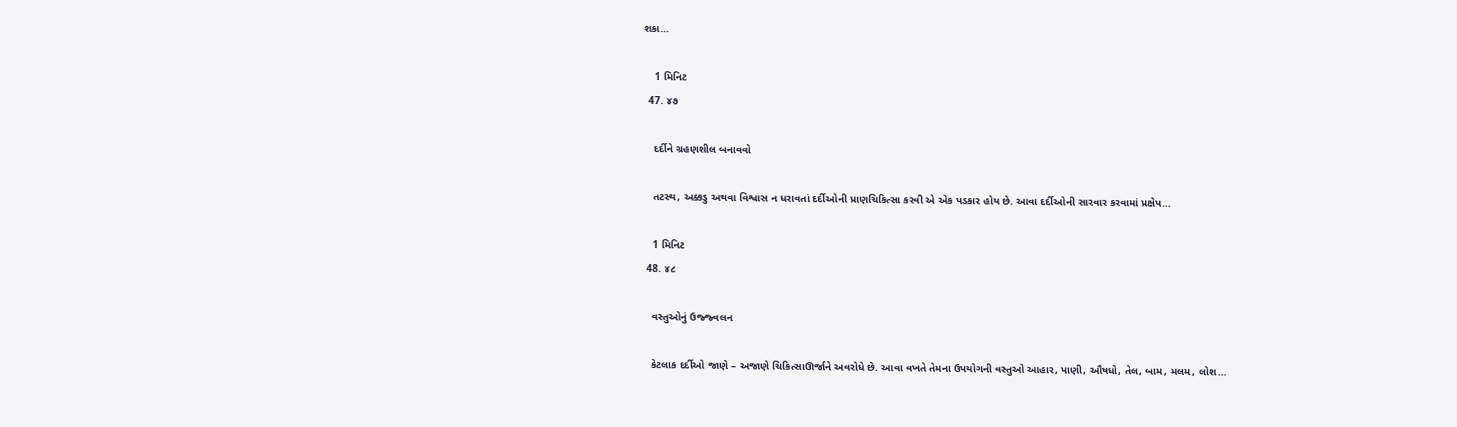શકા…

    1 મિનિટ
  47. ૪૭

    દર્દીને ગ્રહણશીલ બનાવવો

    તટસ્થ, અક્કડુ અથવા વિશ્વાસ ન ધરાવતાં દર્દીઓની પ્રાણચિકિત્સા કરવી એ એક પડકાર હોય છે. આવા દર્દીઓની સારવાર કરવામાં પ્રક્ષેપ…

    1 મિનિટ
  48. ૪૮

    વસ્તુઓનું ઉજ્જ્વલન

    કેટલાક દર્દીઓ જાણે – અજાણે ચિકિત્સાઊર્જાને અવરોધે છે. આવા વખતે તેમના ઉપયોગની વસ્તુઓ આહાર, પાણી, ઔષધો, તેલ, બામ, મલમ, લોશ…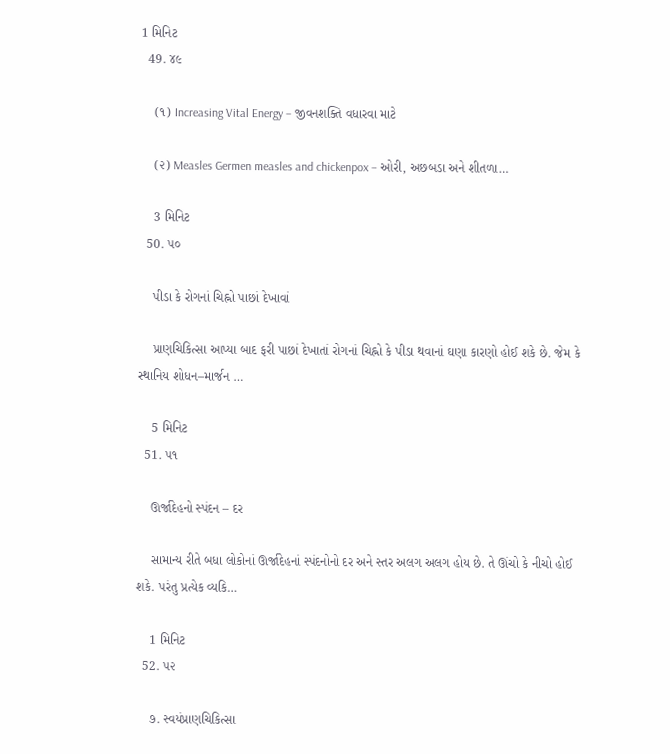1 મિનિટ
  49. ૪૯

    (૧) Increasing Vital Energy – જીવનશક્તિ વધારવા માટે

    (૨) Measles Germen measles and chickenpox – ઓરી, અછબડા અને શીતળા…

    3 મિનિટ
  50. ૫૦

    પીડા કે રોગનાં ચિહ્નો પાછાં દેખાવાં

    પ્રાણચિકિત્સા આપ્યા બાદ ફરી પાછાં દેખાતાં રોગનાં ચિહ્નો કે પીડા થવાનાં ઘણા કારણો હોઈ શકે છે. જેમ કે સ્થાનિય શોધન–માર્જન …

    5 મિનિટ
  51. ૫૧

    ઊર્જાદેહનો સ્પંદન – દર

    સામાન્ય રીતે બધા લોકોનાં ઊર્જાદેહનાં સ્પંદનોનો દર અને સ્તર અલગ અલગ હોય છે. તે ઊંચો કે નીચો હોઈ શકે. પરંતુ પ્રત્યેક વ્યકિ…

    1 મિનિટ
  52. ૫૨

    ૭. સ્વયંપ્રાણચિકિત્સા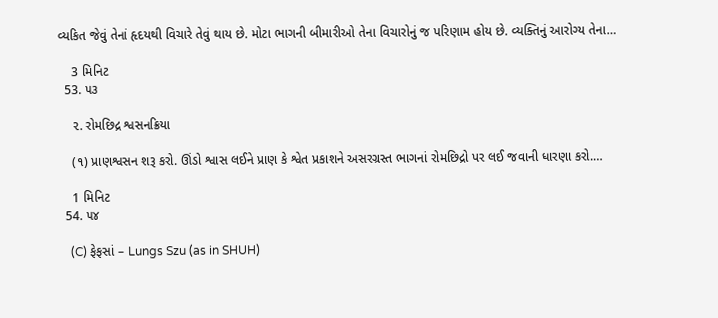વ્યકિત જેવું તેનાં હૃદયથી વિચારે તેવું થાય છે. મોટા ભાગની બીમારીઓ તેના વિચારોનું જ પરિણામ હોય છે. વ્યક્તિનું આરોગ્ય તેના…

    3 મિનિટ
  53. ૫૩

    ૨. રોમછિદ્ર શ્વસનક્રિયા

    (૧) પ્રાણશ્વસન શરૂ કરો. ઊંડો શ્વાસ લઈને પ્રાણ કે શ્વેત પ્રકાશને અસરગ્રસ્ત ભાગનાં રોમછિદ્રો પર લઈ જવાની ધારણા કરો.…

    1 મિનિટ
  54. ૫૪

    (C) ફેફસાં – Lungs Szu (as in SHUH)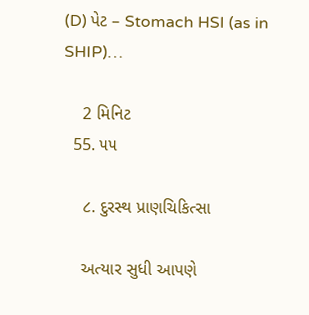(D) પેટ – Stomach HSI (as in SHIP)…

    2 મિનિટ
  55. ૫૫

    ૮. દુરસ્થ પ્રાણચિકિત્સા

    અત્યાર સુધી આપણે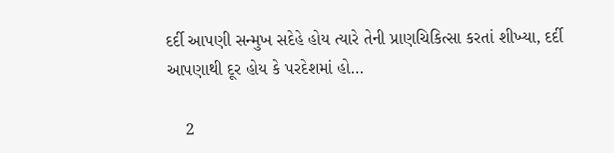દર્દી આપણી સન્મુખ સદેહે હોય ત્યારે તેની પ્રાણચિકિત્સા કરતાં શીખ્યા, દર્દી આપણાથી દૂર હોય કે પરદેશમાં હો…

    2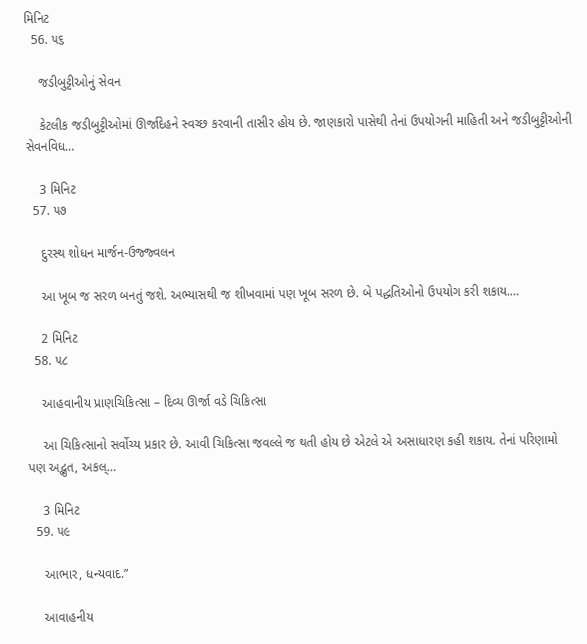મિનિટ
  56. ૫૬

    જડીબુટ્ટીઓનું સેવન

    કેટલીક જડીબુટ્ટીઓમાં ઊર્જાદેહને સ્વચ્છ કરવાની તાસીર હોય છે. જાણકારો પાસેથી તેનાં ઉપયોગની માહિતી અને જડીબુટ્ટીઓની સેવનવિધ…

    3 મિનિટ
  57. ૫૭

    દુરસ્થ શોધન માર્જન-ઉજ્જ્વલન

    આ ખૂબ જ સરળ બનતું જશે. અભ્યાસથી જ શીખવામાં પણ ખૂબ સરળ છે. બે પદ્ધતિઓનો ઉપયોગ કરી શકાય.…

    2 મિનિટ
  58. ૫૮

    આહવાનીય પ્રાણચિકિત્સા – દિવ્ય ઊર્જા વડે ચિકિત્સા

    આ ચિકિત્સાનો સર્વોચ્ય પ્રકાર છે. આવી ચિકિત્સા જવલ્લે જ થતી હોય છે એટલે એ અસાધારણ કહી શકાય. તેનાં પરિણામો પણ અદ્ભુત, અકલ્…

    3 મિનિટ
  59. ૫૯

    આભાર, ધન્યવાદ.”

    આવાહનીય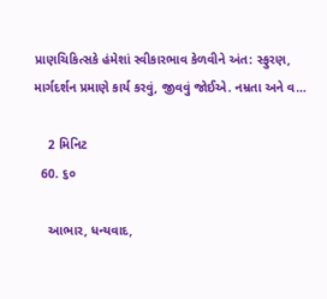પ્રાણચિકિત્સકે હંમેશાં સ્વીકારભાવ કેળવીને અંત: સ્ફુરણ, માર્ગદર્શન પ્રમાણે કાર્ય કરવું, જીવવું જોઈએ. નમ્રતા અને વ…

    2 મિનિટ
  60. ૬૦

    આભાર, ધન્યવાદ,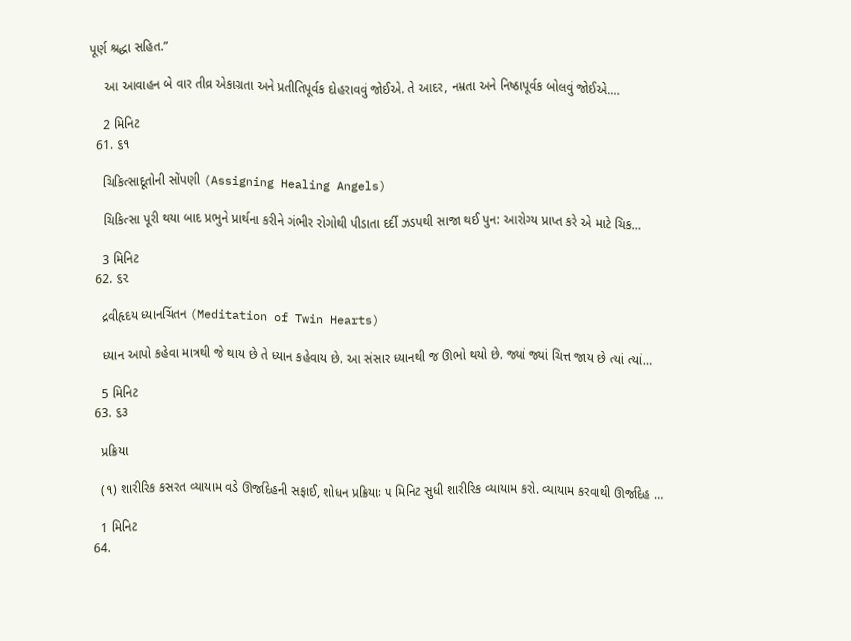પૂર્ણ શ્રદ્ધા સહિત.”

    આ આવાહન બે વાર તીવ્ર એકાગ્રતા અને પ્રતીતિપૂર્વક દોહરાવવું જોઈએ. તે આદર, નમ્રતા અને નિષ્ઠાપૂર્વક બોલવું જોઈએ.…

    2 મિનિટ
  61. ૬૧

    ચિકિત્સાદૂતોની સોંપણી (Assigning Healing Angels)

    ચિકિત્સા પૂરી થયા બાદ પ્રભુને પ્રાર્થના કરીને ગંભીર રોગોથી પીડાતા દર્દી ઝડપથી સાજા થઈ પુન: આરોગ્ય પ્રાપ્ત કરે એ માટે ચિક…

    3 મિનિટ
  62. ૬૨

    દ્રવીહૃદય ધ્યાનચિંતન (Meditation of Twin Hearts)

    ધ્યાન આપો કહેવા માત્રથી જે થાય છે તે ધ્યાન કહેવાય છે. આ સંસાર ધ્યાનથી જ ઊભો થયો છે. જ્યાં જ્યાં ચિત્ત જાય છે ત્યાં ત્યાં…

    5 મિનિટ
  63. ૬૩

    પ્રક્રિયા

    (૧) શારીરિક કસરત વ્યાયામ વડે ઊર્જાદેહની સફાઈ, શોધન પ્રક્રિયાઃ ૫ મિનિટ સુધી શારીરિક વ્યાયામ કરો. વ્યાયામ કરવાથી ઊર્જાદેહ …

    1 મિનિટ
  64.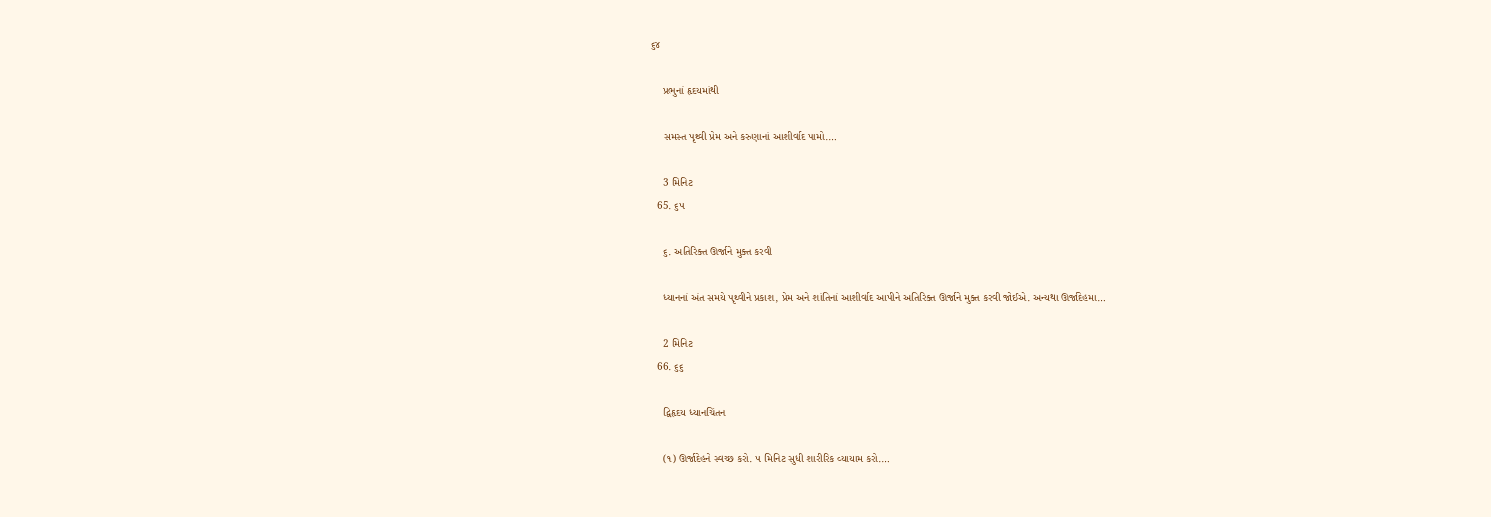૬૪

    પ્રભુનાં હૃદયમાંથી

    સમસ્ત પૃથ્વી પ્રેમ અને કરુણાનાં આશીર્વાદ પામો.…

    3 મિનિટ
  65. ૬૫

    ૬. અતિરિક્ત ઊર્જાને મુક્ત કરવી

    ધ્યાનનાં અંત સમયે પૃથ્વીને પ્રકાશ, પ્રેમ અને શાંતિનાં આશીર્વાદ આપીને અતિરિક્ત ઊર્જાને મુક્ત કરવી જોઈએ. અન્યથા ઊર્જાદેહમા…

    2 મિનિટ
  66. ૬૬

    દ્વિહૃદય ધ્યાનચિંતન

    (૧) ઊર્જાદેહને સ્વચ્છ કરો. ૫ મિનિટ સુધી શારીરિક વ્યાયામ કરો.…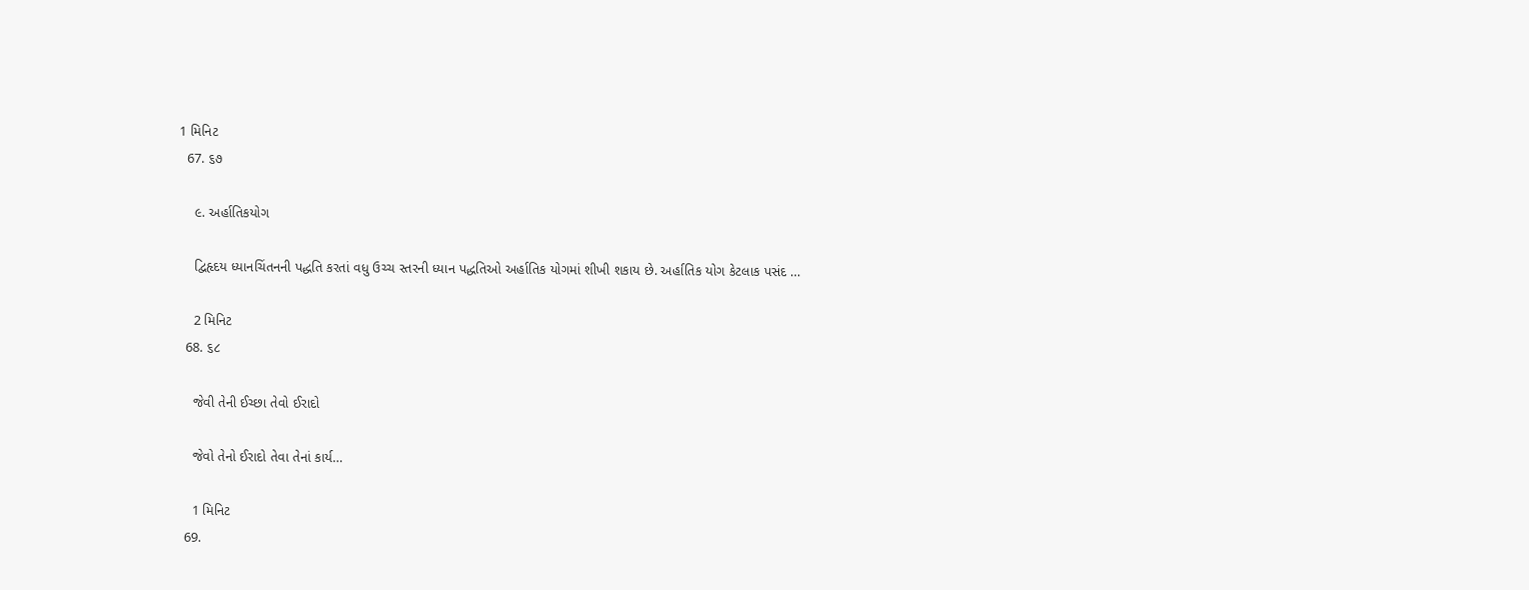1 મિનિટ
  67. ૬૭

    ૯. અર્હાતિકયોગ

    દ્વિહૃદય ધ્યાનચિંતનની પદ્ધતિ કરતાં વધુ ઉચ્ચ સ્તરની ધ્યાન પદ્ધતિઓ અર્હાતિક યોગમાં શીખી શકાય છે. અર્હાતિક યોગ કેટલાક પસંદ …

    2 મિનિટ
  68. ૬૮

    જેવી તેની ઈચ્છા તેવો ઈરાદો

    જેવો તેનો ઈરાદો તેવા તેનાં કાર્ય…

    1 મિનિટ
  69.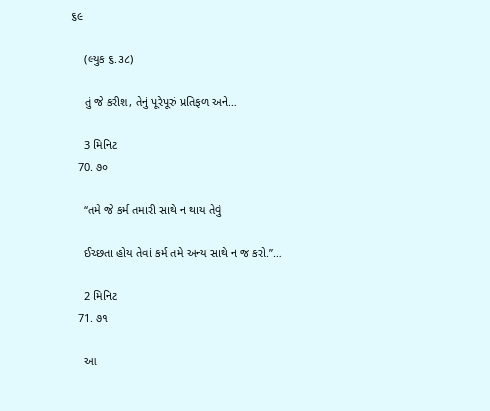૬૯

    (લ્યુક ૬.૩૮)

    તું જે કરીશ, તેનું પૂરેપૂરું પ્રતિફળ અને…

    3 મિનિટ
  70. ૭૦

    “તમે જે કર્મ તમારી સાથે ન થાય તેવું

    ઈચ્છતા હોય તેવાં કર્મ તમે અન્ય સાથે ન જ કરો.”…

    2 મિનિટ
  71. ૭૧

    આ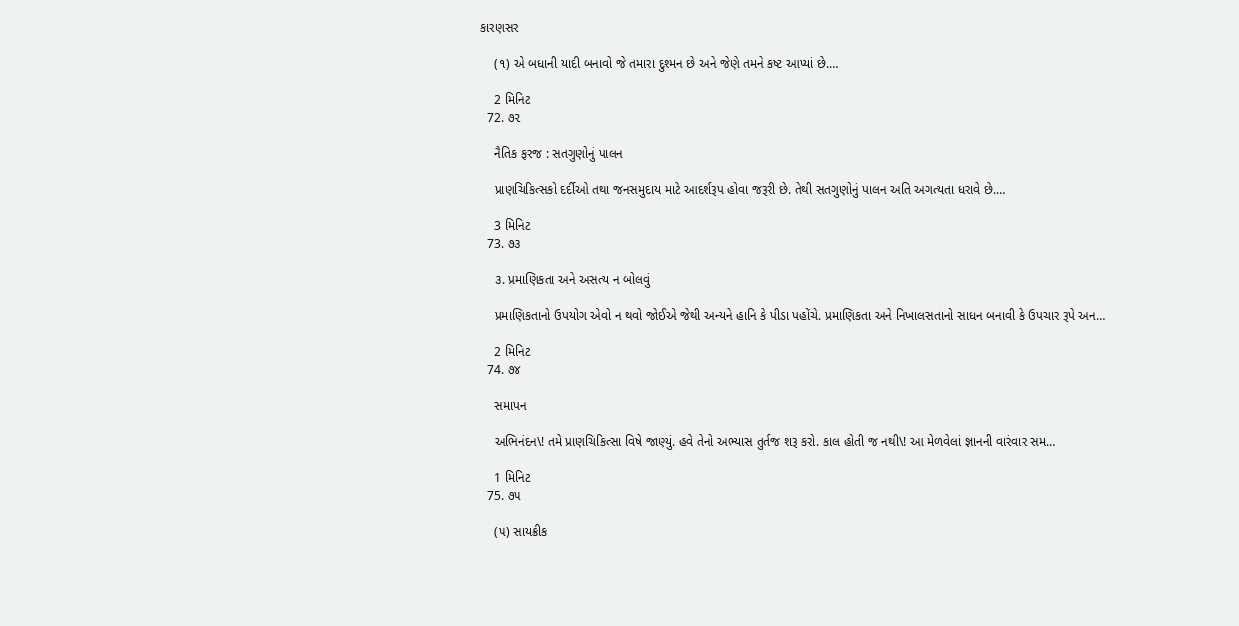કારણસર

    (૧) એ બધાની યાદી બનાવો જે તમારા દુશ્મન છે અને જેણે તમને કષ્ટ આપ્યાં છે.…

    2 મિનિટ
  72. ૭૨

    નૈતિક ફરજ : સતગુણોનું પાલન

    પ્રાણચિકિત્સકો દર્દીઓ તથા જનસમુદાય માટે આદર્શરૂપ હોવા જરૂરી છે. તેથી સતગુણોનું પાલન અતિ અગત્યતા ધરાવે છે.…

    3 મિનિટ
  73. ૭૩

    ૩. પ્રમાણિકતા અને અસત્ય ન બોલવું

    પ્રમાણિકતાનો ઉપયોગ એવો ન થવો જોઈએ જેથી અન્યને હાનિ કે પીડા પહોંચે. પ્રમાણિકતા અને નિખાલસતાનો સાધન બનાવી કે ઉપચાર રૂપે અન…

    2 મિનિટ
  74. ૭૪

    સમાપન

    અભિનંદન\! તમે પ્રાણચિકિત્સા વિષે જાણ્યું. હવે તેનો અભ્યાસ તુર્તજ શરૂ કરો. કાલ હોતી જ નથી\! આ મેળવેલાં જ્ઞાનની વારંવાર સમ…

    1 મિનિટ
  75. ૭૫

    (૫) સાયક્રીક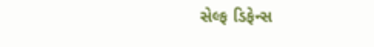સેલ્ફ ડિફેન્સ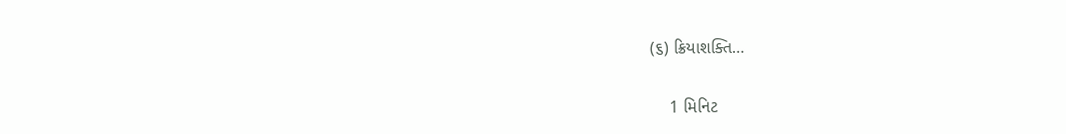(૬) ક્રિયાશક્તિ…

    1 મિનિટ